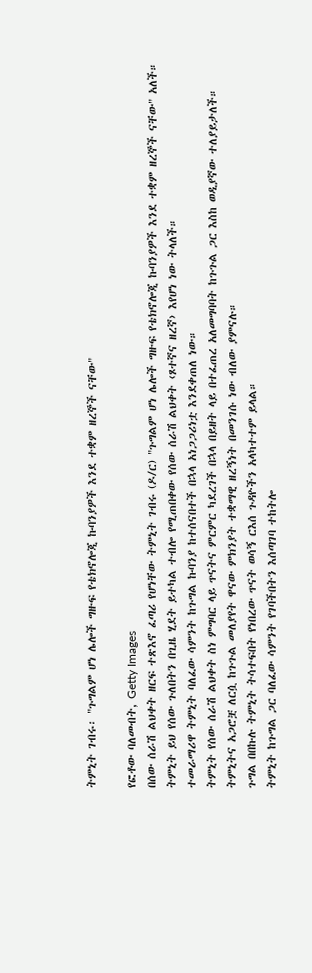ትምኒት ገብሩ፡ "ጉግልም ሆነ ሌሎች ግዙፍ የቴክኖሎጂ ኩባንያዎች እንደ ተቋም ዘረኞች ናቸው"

የፎቶው ባለመብት, Getty Images
በሰው ሰራሽ ልህቀት ዘርፍ ተጽእኖ ፈጣሪ የሆነቸው ትምኒት ገብሩ (ዶ/ር) "ጉግልም ሆነ ሌሎች ግዙፍ የቴክኖሎጂ ኩባንያዎች እንደ ተቋም ዘረኞች ናቸው" አለች።
ትምኒት ይህ የሰው ጉለበትን በጊዜ ሂደት ይተካል ተብሎ የሚጠበቀው የሰው ሰራሽ ልህቀት ‹ጾተኛና ዘረኛ› እየሆነ ነው ትላለች።
ተመራማሪዋ ትምኒት ባለፈው ሳምንት ከጉግል ኩባንያ ከተሰናበተች በኋላ አነጋጋሪነቷ እንደቀጠለ ነው።
ትምኒት የሰው ሰራሽ ልህቀት ስነ ምግባር ላይ ጥናትና ምርምር ካደረገች በኋላ በይዘት ላይ በተፈጠረ አለመግባባት ከጉጉል ጋር እስከ ወዲያኛው ተለያይታለች።
ትምኒትና አጋሮቿ ለርሷ ከጉጉል መለያየት ዋናው ምክንያት ተቋማዊ ዘረኝነት በመንገሱ ነው ብለው ያምናሉ።
ጉግል በበኩሉ ትምኒት ትሳተፍበት የነበረው ጥናት ወሳኝ ርእሰ ጉዳዮችን አላካተተም ይላል።
ትምኒት ከጉግል ጋር ባለፈው ሳምንት የገባችበትን እሰጣገባ ተከትሎ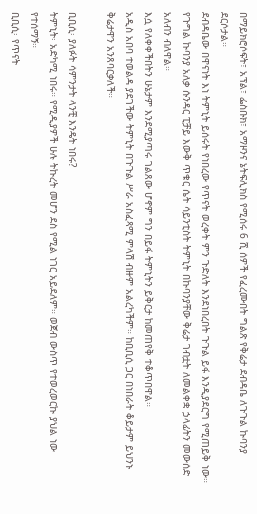በማይክሮሶፍት፣ አፕል፣ ፌስቡክ፣ አማዞንና ኔትፍሊክስ የሚሰሩ 6 ሺ ሰዎች የፈረሙበት ግልጽ የቅሬታ ደብዳቤ ለጉጉል ኩባንያ ደርሶታል።
ደብዳቤው በዋናነት እነ ትምኒት ይሰሩት የነበረው የጥናት ወረቀት ምን ጉድለት እንደነበረበት ጉጉል ይፋ እንዲያደርግ የሚጠይቅ ነው።
የጉግል ኩባንያ አለቃ ሱንዳር ፒቻይ እውቅ ጥቁር ሴት ሳይንቲስት ትምኒት በኩባንያቸው ቅሬታ ገብቷት ለመልቀቋ ኃላፊትን መውሰድ አለብን ብለዋል።
እሷ የለቀቀችበትን ሁኔታም እንደሚያጣሩ ገልጸው ሆኖም ግን በይፋ ትምኒትን ይቅርታ ከመጠየቅ ተቆጥበዋል።
አዲስ አበባ ተወልዳ ያደገችው ትምኒት በጉጉል ሥራ አስፈጻሚ ምላሽ ብዙም አልረካችም። ከቢቢሲ ጋር በነበራት ቆይታም ይህንኑ ቅሬታዋን አንጸባርቃለች።

ቢቢሲ፡ ያለፉት ሳምንታት ላንቺ እንዴት ነበሩ?
ትምኒት፡ አድካሚ ነበሩ። የሚዲያዎች ሁሉ ትኩረት መሆን ደስ የሚል ነገር አይደለም። ወጀብ ውስጥ የተወረወርኩ ያህል ነው የተሰማኝ።
ቢቢሲ፡ የጥናት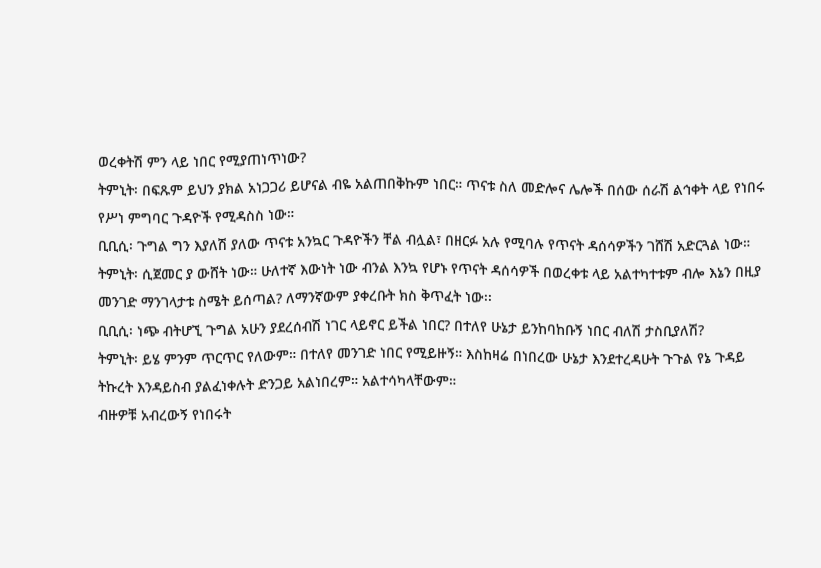ወረቀትሽ ምን ላይ ነበር የሚያጠነጥነው?
ትምኒት፡ በፍጹም ይህን ያክል አነጋጋሪ ይሆናል ብዬ አልጠበቅኩም ነበር። ጥናቱ ስለ መድሎና ሌሎች በሰው ሰራሽ ልኅቀት ላይ የነበሩ የሥነ ምግባር ጉዳዮች የሚዳስስ ነው።
ቢቢሲ፡ ጉግል ግን እያለሽ ያለው ጥናቱ አንኳር ጉዳዮችን ቸል ብሏል፣ በዘርፉ አሉ የሚባሉ የጥናት ዳሰሳዎችን ገሸሽ አድርጓል ነው።
ትምኒት፡ ሲጀመር ያ ውሸት ነው። ሁለተኛ እውነት ነው ብንል እንኳ የሆኑ የጥናት ዳሰሳዎች በወረቀቱ ላይ አልተካተቱም ብሎ እኔን በዚያ መንገድ ማንገላታቱ ስሜት ይሰጣል? ለማንኛውም ያቀረቡት ክስ ቅጥፈት ነው፡፡
ቢቢሲ፡ ነጭ ብትሆኚ ጉግል አሁን ያደረሰብሽ ነገር ላይኖር ይችል ነበር? በተለየ ሁኔታ ይንከባከቡኝ ነበር ብለሽ ታስቢያለሽ?
ትምኒት፡ ይሄ ምንም ጥርጥር የለውም። በተለየ መንገድ ነበር የሚይዙኝ። እስከዛሬ በነበረው ሁኔታ እንደተረዳሁት ጉጉል የኔ ጉዳይ ትኩረት እንዳይስብ ያልፈነቀሉት ድንጋይ አልነበረም። አልተሳካላቸውም።
ብዙዎቹ አብረውኝ የነበሩት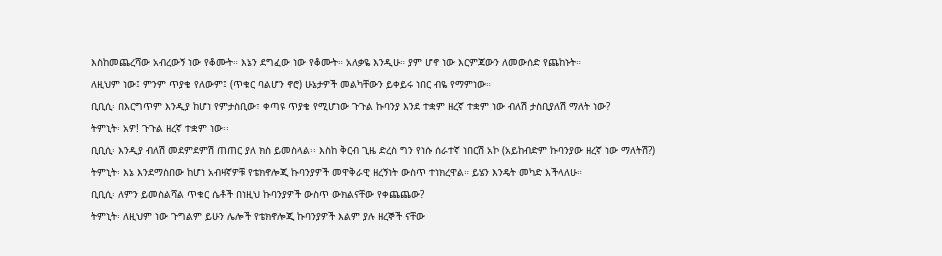እስከመጨረሻው አብረውኝ ነው የቆሙት። እኔን ደግፈው ነው የቆሙት። አለቃዬ እንዲሁ። ያም ሆኖ ነው እርምጃውን ለመውሰድ የጨከኑት።
ለዚህም ነው፤ ምንም ጥያቄ የለውም፤ (ጥቁር ባልሆን ኖሮ) ሁኔታዎች መልካቸውን ይቀይሩ ነበር ብዬ የማምነው።
ቢቢሲ፡ በእርግጥም እንዲያ ከሆነ የምታስቢው፣ ቀጣዩ ጥያቄ የሚሆነው ጉጉል ኩባንያ እንደ ተቋም ዘረኛ ተቋም ነው ብለሽ ታስቢያለሽ ማለት ነው?
ትምኒት፡ አዎ! ጉጉል ዘረኛ ተቋም ነው፡፡
ቢቢሲ፡ እንዲያ ብለሽ መደምደምሽ ጠጠር ያለ ክስ ይመስላል፡፡ እስከ ቅርብ ጊዜ ድረስ ግን የነሱ ሰራተኛ ነበርሽ አኮ (አይከብድም ኩባንያው ዘረኛ ነው ማለትሽ?)
ትምኒት፡ እኔ እንደማስበው ከሆነ አብዛኛዎቹ የቴክኖሎጂ ኩባንያዎች መዋቅራዊ ዘረኝነት ውስጥ ተነክረዋል። ይሄን እንዴት መካድ እችላለሁ።
ቢቢሲ፡ ለምን ይመስልሻል ጥቁር ሴቶች በነዚህ ኩባንያዎች ውስጥ ውክልናቸው የቀጨጨው?
ትምኒት፡ ለዚህም ነው ጉግልም ይሁን ሌሎች የቴክኖሎጂ ኩባንያዎች እልም ያሉ ዘረኞች ናቸው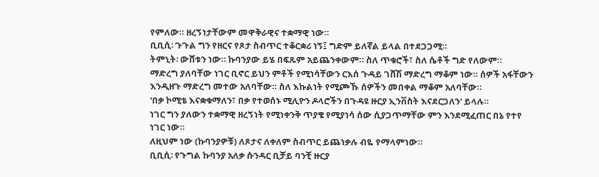የምለው። ዘረኝነታቸውም መዋቅራዊና ተቋማዊ ነው።
ቢቢሲ፡ ጉጉል ግን የዘርና የጾታ ስብጥር ተቆርቋሪ ነኝ፤ ግድም ይለኛል ይላል በተደጋጋሚ።
ትምኒት፡ ውሸቱን ነው። ኩባንያው ይሄ በፍጹም አይጨንቀውም። ስለ ጥቁሮች፣ ስለ ሴቶች ግድ የለውም።
ማድረግ ያለባቸው ነገር ቢኖር ይህን ምቶች የሚነሳቸውን ርእሰ ጉዳይ ገሸሽ ማድረግ ማቆም ነው። ሰዎች አፋቸውን እንዲዘጉ ማድረግ መተው አለባቸው። ስለ እኩልነት የሚጮኹ ሰዎችን መበቀል ማቆም አለባቸው።
'በቃ ኮሚቴ እናቋቁማለን፣ በቃ የተወሰኑ ሚሊዮን ዶላሮችን በጉዳዩ ዙርያ ኢንቨስት እናደርጋለን' ይላሉ።
ነገር ግን ያለውን ተቋማዊ ዘረኝነት የሚነቀንቅ ጥያቄ የሚያነሳ ሰው ሲያጋጥማቸው ምን እንደሚፈጠር በኔ የተየ ነገር ነው።
ለዚህም ነው (ኩባንያዎቹ) ለጾታና ለቀለም ስብጥር ይጨነቃሉ ብዬ የማላምነው።
ቢቢሲ፡ የጉግል ኩባንያ አለቃ ሱንዳር ቢቻይ ባንቺ ዙርያ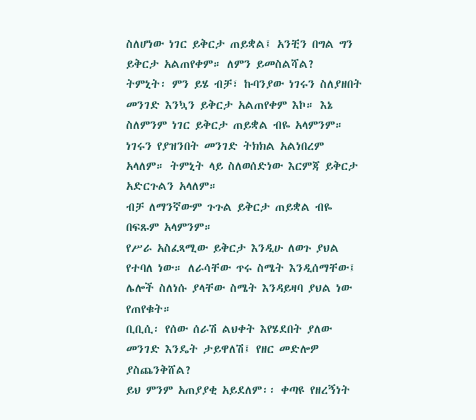ስለሆነው ነገር ይቅርታ ጠይቋል፤ አንቺን በግል ግን ይቅርታ አልጠየቀም። ለምን ይመስልሻል?
ትምኒት፡ ምን ይሄ ብቻ፣ ኩባንያው ነገሩን ስለያዘበት መንገድ እንኳን ይቅርታ አልጠየቀም እኮ። እኔ ስለምንም ነገር ይቅርታ ጠይቋል ብዬ አላምንም።
ነገሩን የያዝንበት መንገድ ትክክል አልነበረም አላለም። ትምኒት ላይ ስለወሰድነው እርምጃ ይቅርታ አድርጉልን አላለም።
ብቻ ለማንኛውም ጉጉል ይቅርታ ጠይቋል ብዬ በፍጹም አላምንም።
የሥራ አስፈጻሚው ይቅርታ እንዲሁ ለወጉ ያህል የተባለ ነው። ለራሳቸው ጥሩ ስሜት እንዲሰማቸው፤ ሌሎች ስለነሱ ያላቸው ስሜት እንዳይዛባ ያህል ነው የጠየቁት።
ቢቢሲ፡ የሰው ሰራሽ ልህቀት እየሄደበት ያለው መንገድ እንዴት ታይዋለሽ፤ የዘር መድሎዎ ያስጨንቅሸል?
ይህ ምንም አጠያያቂ አይደለም፡፡ ቀጣዩ የዘረኝነት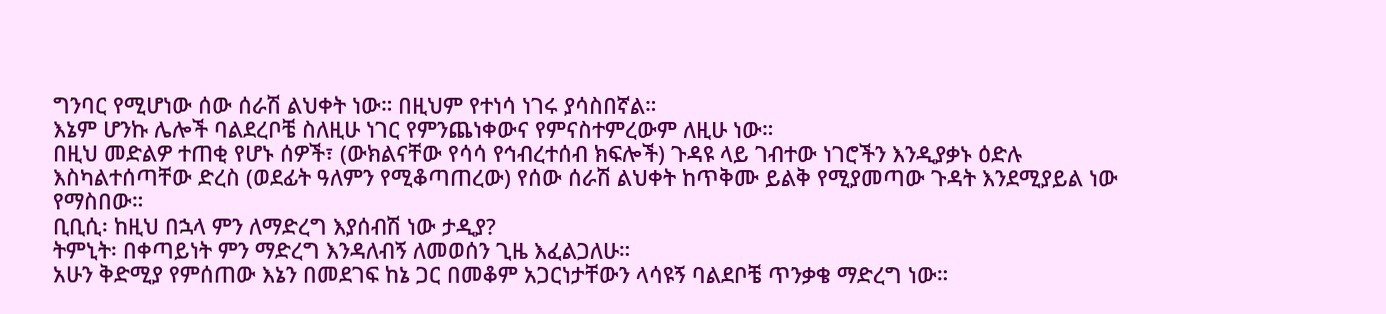ግንባር የሚሆነው ሰው ሰራሽ ልህቀት ነው። በዚህም የተነሳ ነገሩ ያሳስበኛል።
እኔም ሆንኩ ሌሎች ባልደረቦቼ ስለዚሁ ነገር የምንጨነቀውና የምናስተምረውም ለዚሁ ነው።
በዚህ መድልዎ ተጠቂ የሆኑ ሰዎች፣ (ውክልናቸው የሳሳ የኅብረተሰብ ክፍሎች) ጉዳዩ ላይ ገብተው ነገሮችን እንዲያቃኑ ዕድሉ እስካልተሰጣቸው ድረስ (ወደፊት ዓለምን የሚቆጣጠረው) የሰው ሰራሽ ልህቀት ከጥቅሙ ይልቅ የሚያመጣው ጉዳት እንደሚያይል ነው የማስበው።
ቢቢሲ፡ ከዚህ በኋላ ምን ለማድረግ እያሰብሽ ነው ታዲያ?
ትምኒት፡ በቀጣይነት ምን ማድረግ እንዳለብኝ ለመወሰን ጊዜ እፈልጋለሁ።
አሁን ቅድሚያ የምሰጠው እኔን በመደገፍ ከኔ ጋር በመቆም አጋርነታቸውን ላሳዩኝ ባልደቦቼ ጥንቃቄ ማድረግ ነው።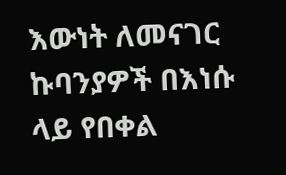እውነት ለመናገር ኩባንያዎች በእነሱ ላይ የበቀል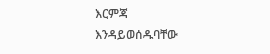እርምጃ እንዳይወሰዱባቸው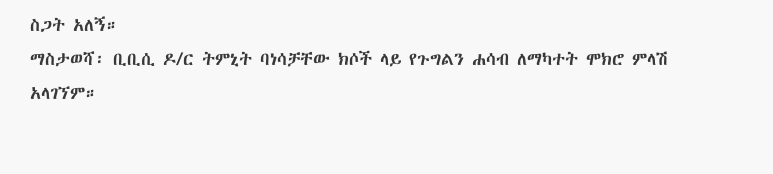ስጋት አለኝ።
ማስታወሻ፡ ቢቢሲ ዶ/ር ትምኒት ባነሳቻቸው ክሶች ላይ የጉግልን ሐሳብ ለማካተት ሞክሮ ምላሽ አላገኘም።